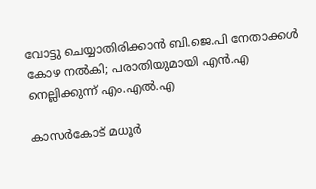വോട്ടു ചെയ്യാതിരിക്കാൻ ബി.ജെ.പി നേതാക്കൾ കോഴ നല്‍കി; പരാതിയുമായി എൻ.എ നെല്ലിക്കുന്ന് എം.എൽ.എ

കാസർകോട് മധൂർ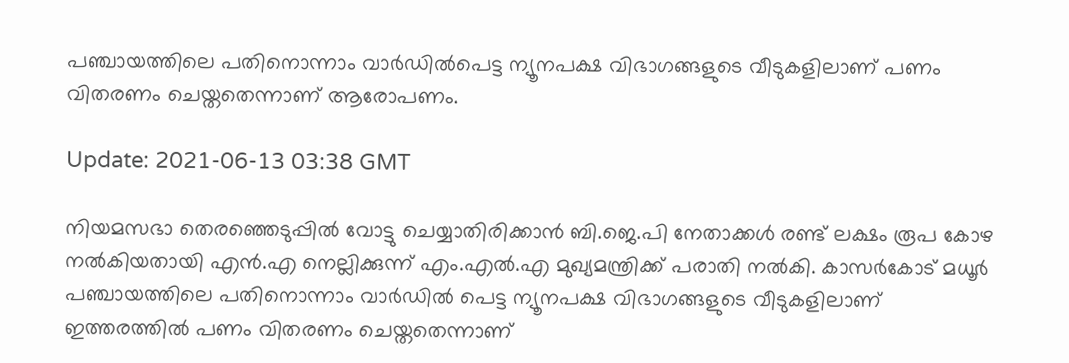പഞ്ചായത്തിലെ പതിനൊന്നാം വാർഡിൽപെട്ട ന്യൂനപക്ഷ വിഭാഗങ്ങളുടെ വീടുകളിലാണ് പണം വിതരണം ചെയ്തതെന്നാണ് ആരോപണം.

Update: 2021-06-13 03:38 GMT

നിയമസഭാ തെരഞ്ഞെടുപ്പിൽ വോട്ടു ചെയ്യാതിരിക്കാൻ ബി.ജെ.പി നേതാക്കൾ രണ്ട് ലക്ഷം രൂപ കോഴ നൽകിയതായി എൻ.എ നെല്ലിക്കുന്ന് എം.എൽ.എ മുഖ്യമന്ത്രിക്ക് പരാതി നല്‍കി. കാസർകോട് മധൂർ പഞ്ചായത്തിലെ പതിനൊന്നാം വാർഡിൽ പെട്ട ന്യൂനപക്ഷ വിഭാഗങ്ങളുടെ വീടുകളിലാണ് ഇത്തരത്തിൽ പണം വിതരണം ചെയ്തതെന്നാണ്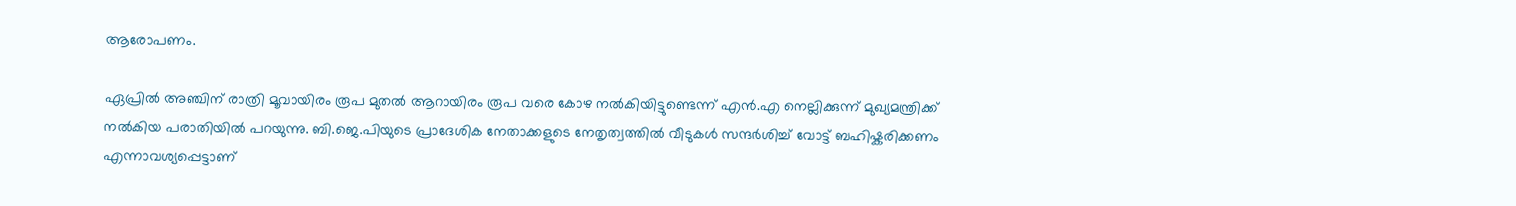ആരോപണം.

ഏപ്രിൽ അഞ്ചിന് രാത്രി മൂവായിരം രൂപ മുതൽ ആറായിരം രൂപ വരെ കോഴ നൽകിയിട്ടുണ്ടെന്ന് എൻ.എ നെല്ലിക്കുന്ന് മുഖ്യമന്ത്രിക്ക് നൽകിയ പരാതിയിൽ പറയുന്നു. ബി.ജെ.പിയുടെ പ്രാദേശിക നേതാക്കളുടെ നേതൃത്വത്തില്‍ വീടുകള്‍ സന്ദര്‍ശിച്ച് വോട്ട് ബഹിഷ്കരിക്കണം എന്നാവശ്യപ്പെട്ടാണ്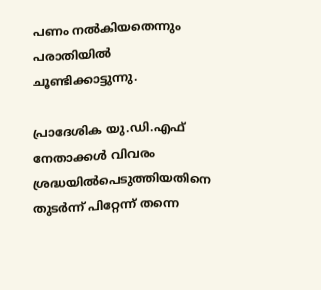പണം നല്‍കിയതെന്നും പരാതിയില്‍ ചൂണ്ടിക്കാട്ടുന്നു.

പ്രാദേശിക യു.ഡി.എഫ് നേതാക്കൾ വിവരം ശ്രദ്ധയിൽപെടുത്തിയതിനെ തുടർന്ന് പിറ്റേന്ന് തന്നെ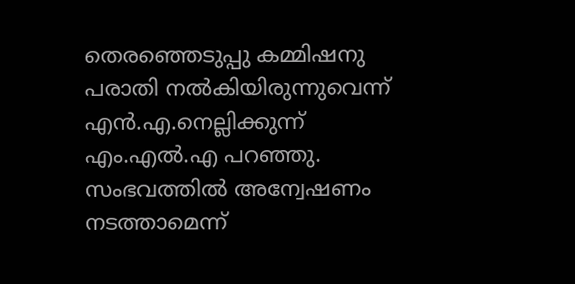തെരഞ്ഞെടുപ്പു കമ്മിഷനു പരാതി നൽകിയിരുന്നുവെന്ന് എൻ.എ.നെല്ലിക്കുന്ന് എം.എൽ.എ പറഞ്ഞു. സംഭവത്തില്‍ അന്വേഷണം നടത്താമെന്ന്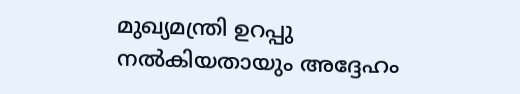മുഖ്യമന്ത്രി ഉറപ്പു നല്‍കിയതായും അദ്ദേഹം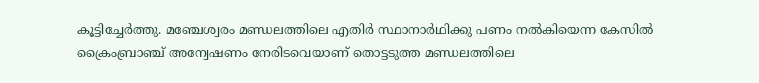കൂട്ടിച്ചേര്‍ത്തു. മഞ്ചേശ്വരം മണ്ഡലത്തിലെ എതിർ സ്ഥാനാർഥിക്കു പണം നൽകിയെന്ന കേസിൽ ക്രൈംബ്രാഞ്ച് അന്വേഷണം നേരിടവെയാണ് തൊട്ടടുത്ത മണ്ഡലത്തിലെ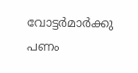വോട്ടർമാർക്കു പണം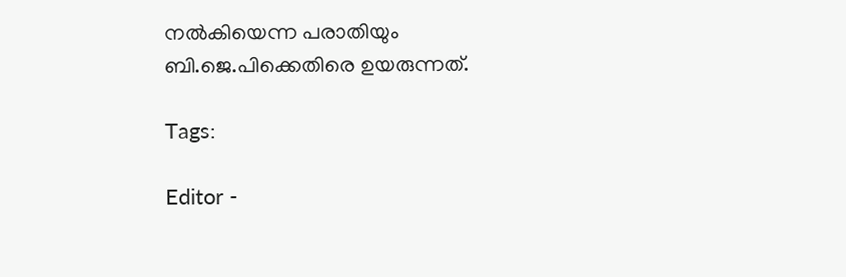നൽകിയെന്ന പരാതിയും ബി.ജെ.പിക്കെതിരെ ഉയരുന്നത്.

Tags:

Editor -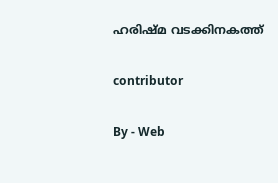ഹരിഷ്മ വടക്കിനകത്ത്

contributor

By - Web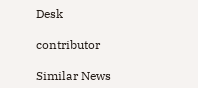Desk

contributor

Similar News